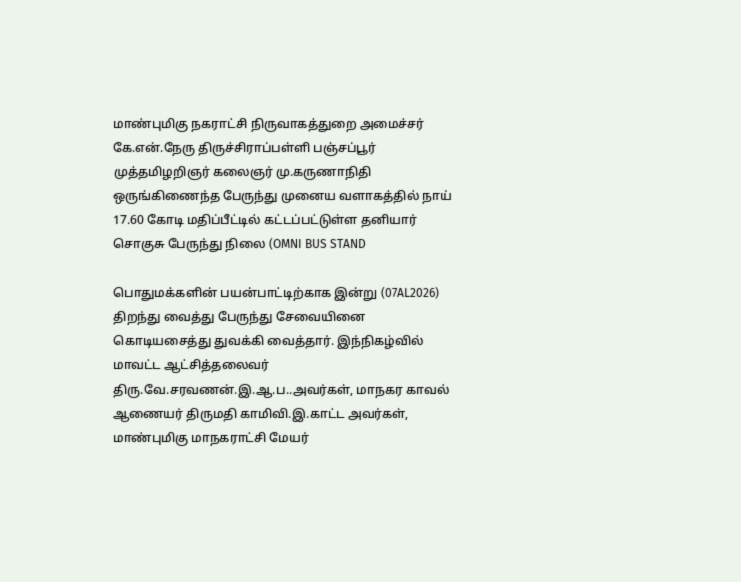மாண்புமிகு நகராட்சி நிருவாகத்துறை அமைச்சர் கே.என்.நேரு திருச்சிராப்பள்ளி பஞ்சப்பூர் முத்தமிழறிஞர் கலைஞர் மு.கருணாநிதி ஒருங்கிணைந்த பேருந்து முனைய வளாகத்தில் நாய் 17.60 கோடி மதிப்பீட்டில் கட்டப்பட்டுள்ள தனியார் சொகுசு பேருந்து நிலை (OMNI BUS STAND

பொதுமக்களின் பயன்பாட்டிற்காக இன்று (07AL2026) திறந்து வைத்து பேருந்து சேவையினை கொடியசைத்து துவக்கி வைத்தார். இந்நிகழ்வில் மாவட்ட ஆட்சித்தலைவர் திரு.வே.சரவணன்.இ.ஆ.ப..அவர்கள், மாநகர காவல் ஆணையர் திருமதி காமிவி.இ.காட்ட அவர்கள், மாண்புமிகு மாநகராட்சி மேயர்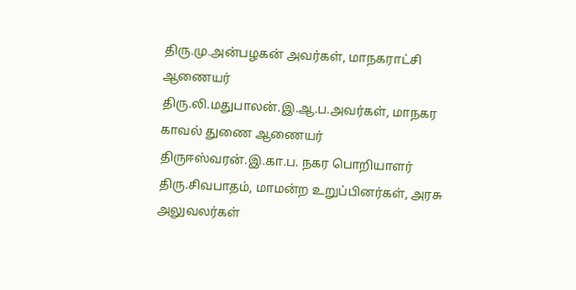திரு.மு.அன்பழகன் அவர்கள், மாநகராட்சி ஆணையர் திரு.லி.மதுபாலன்.இ.ஆ.ப.அவர்கள், மாநகர காவல் துணை ஆணையர் திருஈஸ்வரன்.இ.கா.ப. நகர பொறியாளர் திரு.சிவபாதம், மாமன்ற உறுப்பினர்கள், அரசு அலுவலர்கள்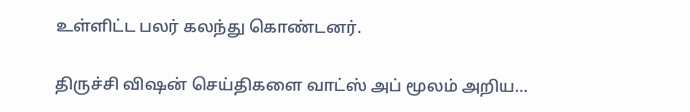உள்ளிட்ட பலர் கலந்து கொண்டனர்.

திருச்சி விஷன் செய்திகளை வாட்ஸ் அப் மூலம் அறிய…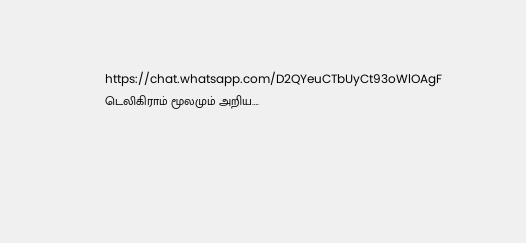https://chat.whatsapp.com/D2QYeuCTbUyCt93oWlOAgF
டெலிகிராம் மூலமும் அறிய….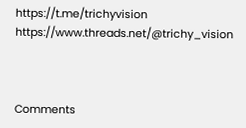https://t.me/trichyvision https://www.threads.net/@trichy_vision



Comments